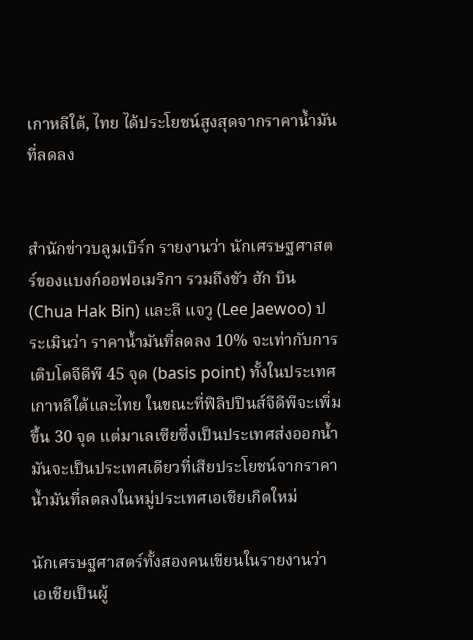เกาหลีใต้, ไทย ได้ประโยชน์สูงสุดจากราคาน้ำมันที่ลดลง


สำนักข่าวบลูมเบิร์ก รายงานว่า นักเศรษฐศาสตร์ของแบงก์ออฟอเมริกา รวมถึงชัว ฮัก บิน (Chua Hak Bin) และลี แจวู (Lee Jaewoo) ประเมินว่า ราคาน้ำมันที่ลดลง 10% จะเท่ากับการเติบโตจีดีพี 45 จุด (basis point) ทั้งในประเทศเกาหลีใต้และไทย ในขณะที่ฟิลิปปินส์จีดีพีจะเพิ่มขึ้น 30 จุด แต่มาเลเซียซึ่งเป็นประเทศส่งออกน้ำมันจะเป็นประเทศเดียวที่เสียประโยชน์จากราคาน้ำมันที่ลดลงในหมู่ประเทศเอเชียเกิดใหม่

นักเศรษฐศาสตร์ทั้งสองคนเขียนในรายงานว่า เอเชียเป็นผู้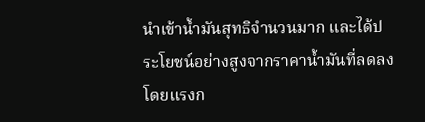นำเข้าน้ำมันสุทธิจำนวนมาก และได้ประโยชน์อย่างสูงจากราคาน้ำมันที่ลดลง โดยแรงก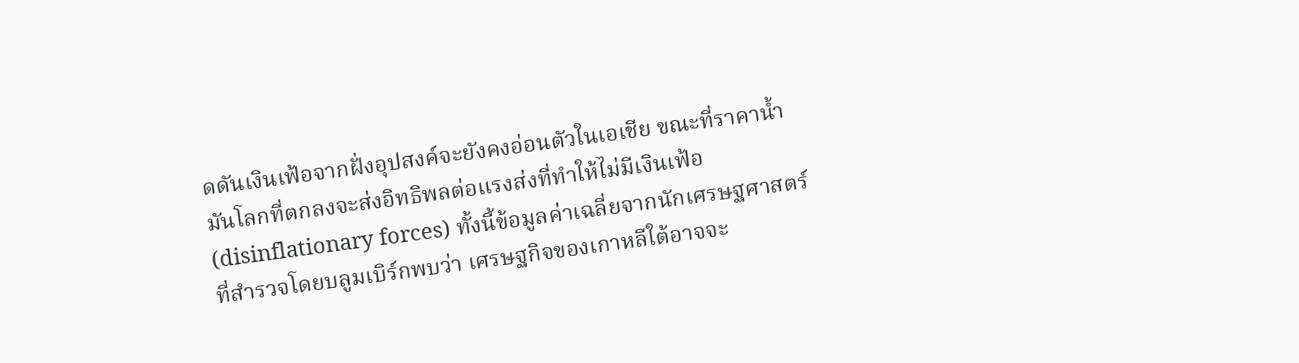ดดันเงินเฟ้อจากฝั่งอุปสงค์จะยังคงอ่อนตัวในเอเชีย ขณะที่ราคาน้ำมันโลกที่ตกลงจะส่งอิทธิพลต่อแรงส่งที่ทำให้ไม่มีเงินเฟ้อ (disinflationary forces) ทั้งนี้ข้อมูลค่าเฉลี่ยจากนักเศรษฐศาสตร์ที่สำรวจโดยบลูมเบิร์กพบว่า เศรษฐกิจของเกาหลีใต้อาจจะ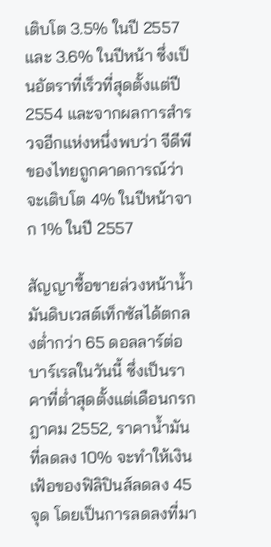เติบโต 3.5% ในปี 2557 และ 3.6% ในปีหน้า ซึ่งเป็นอัตราที่เร็วที่สุดตั้งแต่ปี 2554 และจากผลการสำรวจอีกแห่งหนึ่งพบว่า จีดีพีของไทยถูกคาดการณ์ว่าจะเติบโต 4% ในปีหน้าจาก 1% ในปี 2557

สัญญาซื้อขายล่วงหน้าน้ำมันดิบเวสต์เท็กซัสได้ตกลงต่ำกว่า 65 ดอลลาร์ต่อบาร์เรลในวันนี้ ซึ่งเป็นราคาที่ต่ำสุดตั้งแต่เดือนกรกฎาคม 2552, ราคาน้ำมันที่ลดลง 10% จะทำให้เงินเฟ้อของฟิลิปินส์ลดลง 45 จุด โดยเป็นการลดลงที่มา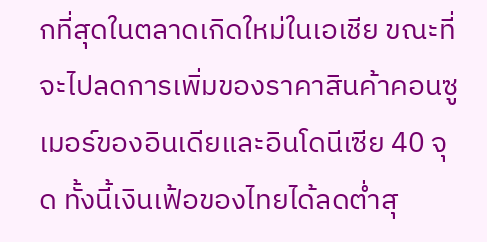กที่สุดในตลาดเกิดใหม่ในเอเชีย ขณะที่จะไปลดการเพิ่มของราคาสินค้าคอนซูเมอร์ของอินเดียและอินโดนีเซีย 40 จุด ทั้งนี้เงินเฟ้อของไทยได้ลดต่ำสุ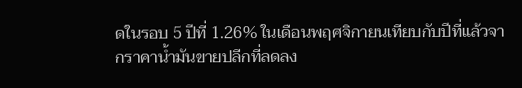ดในรอบ 5 ปีที่ 1.26% ในเดือนพฤศจิกายนเทียบกับปีที่แล้วจากราคาน้ำมันขายปลีกที่ลดลง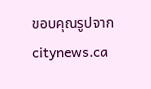ขอบคุณรูปจาก citynews.ca